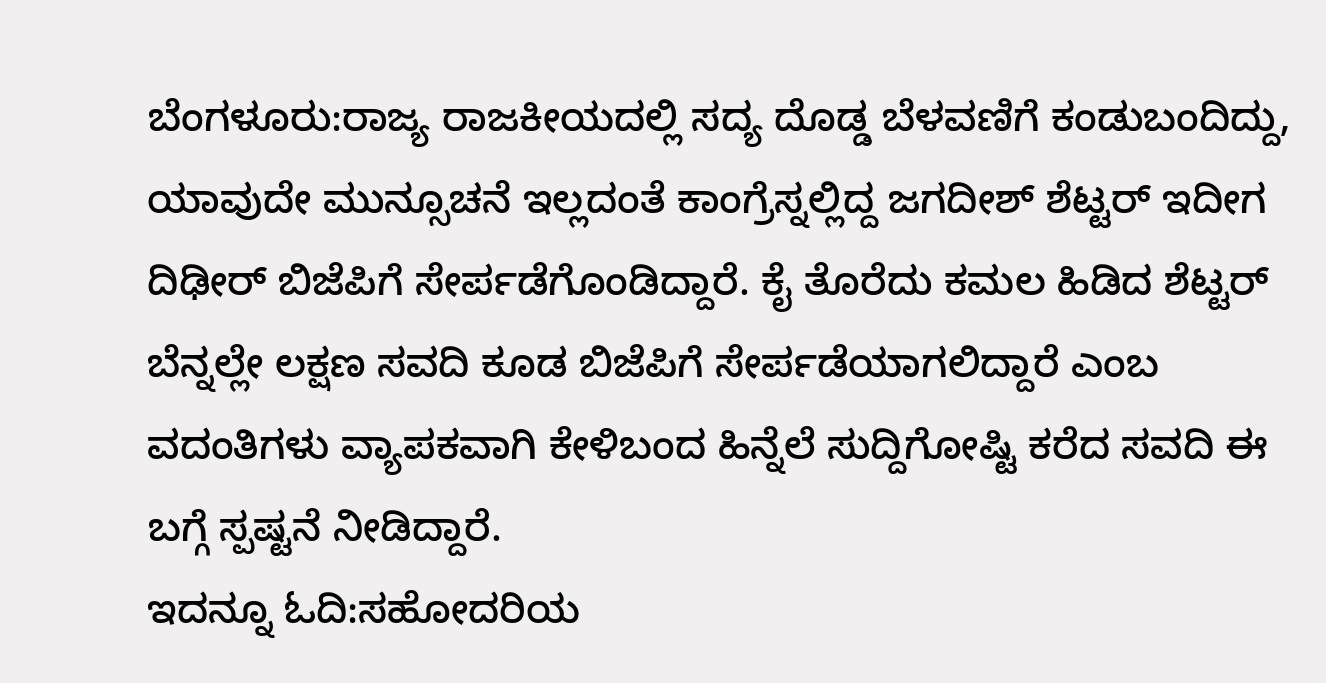ಬೆಂಗಳೂರು:ರಾಜ್ಯ ರಾಜಕೀಯದಲ್ಲಿ ಸದ್ಯ ದೊಡ್ಡ ಬೆಳವಣಿಗೆ ಕಂಡುಬಂದಿದ್ದು, ಯಾವುದೇ ಮುನ್ಸೂಚನೆ ಇಲ್ಲದಂತೆ ಕಾಂಗ್ರೆಸ್ನಲ್ಲಿದ್ದ ಜಗದೀಶ್ ಶೆಟ್ಟರ್ ಇದೀಗ ದಿಢೀರ್ ಬಿಜೆಪಿಗೆ ಸೇರ್ಪಡೆಗೊಂಡಿದ್ದಾರೆ. ಕೈ ತೊರೆದು ಕಮಲ ಹಿಡಿದ ಶೆಟ್ಟರ್ ಬೆನ್ನಲ್ಲೇ ಲಕ್ಷಣ ಸವದಿ ಕೂಡ ಬಿಜೆಪಿಗೆ ಸೇರ್ಪಡೆಯಾಗಲಿದ್ದಾರೆ ಎಂಬ ವದಂತಿಗಳು ವ್ಯಾಪಕವಾಗಿ ಕೇಳಿಬಂದ ಹಿನ್ನೆಲೆ ಸುದ್ದಿಗೋಷ್ಟಿ ಕರೆದ ಸವದಿ ಈ ಬಗ್ಗೆ ಸ್ಪಷ್ಟನೆ ನೀಡಿದ್ದಾರೆ.
ಇದನ್ನೂ ಓದಿ:ಸಹೋದರಿಯ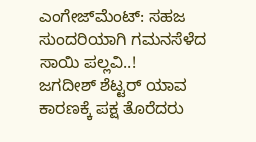ಎಂಗೇಜ್‌ಮೆಂಟ್: ಸಹಜ ಸುಂದರಿಯಾಗಿ ಗಮನಸೆಳೆದ ಸಾಯಿ ಪಲ್ಲವಿ..!
ಜಗದೀಶ್ ಶೆಟ್ಟರ್ ಯಾವ ಕಾರಣಕ್ಕೆ ಪಕ್ಷ ತೊರೆದರು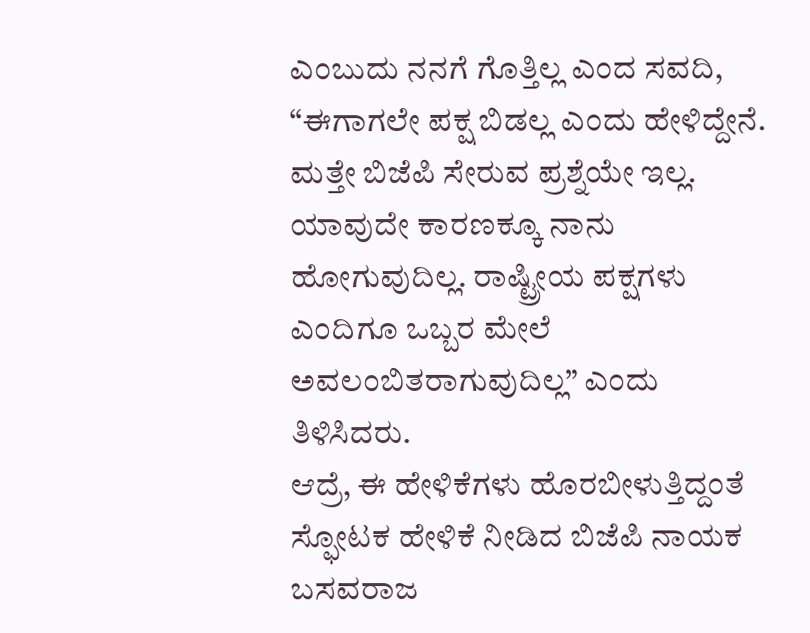ಎಂಬುದು ನನಗೆ ಗೊತ್ತಿಲ್ಲ ಎಂದ ಸವದಿ, “ಈಗಾಗಲೇ ಪಕ್ಷ ಬಿಡಲ್ಲ ಎಂದು ಹೇಳಿದ್ದೇನೆ. ಮತ್ತೇ ಬಿಜೆಪಿ ಸೇರುವ ಪ್ರಶ್ನೆಯೇ ಇಲ್ಲ. ಯಾವುದೇ ಕಾರಣಕ್ಕೂ ನಾನು ಹೋಗುವುದಿಲ್ಲ. ರಾಷ್ಟ್ರೀಯ ಪಕ್ಷಗಳು ಎಂದಿಗೂ ಒಬ್ಬರ ಮೇಲೆ ಅವಲಂಬಿತರಾಗುವುದಿಲ್ಲ” ಎಂದು ತಿಳಿಸಿದರು.
ಆದ್ರೆ, ಈ ಹೇಳಿಕೆಗಳು ಹೊರಬೀಳುತ್ತಿದ್ದಂತೆ ಸ್ಫೋಟಕ ಹೇಳಿಕೆ ನೀಡಿದ ಬಿಜೆಪಿ ನಾಯಕ ಬಸವರಾಜ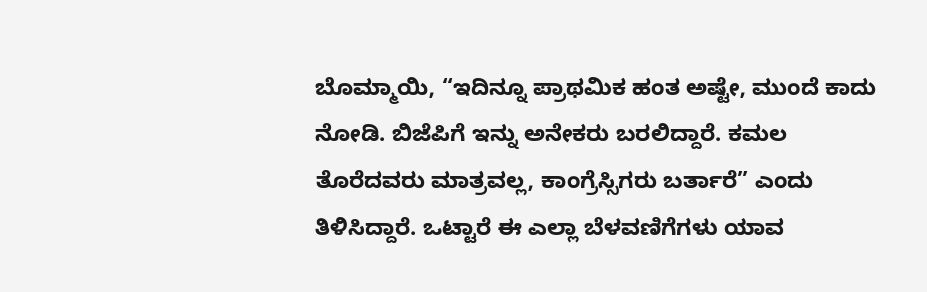ಬೊಮ್ಮಾಯಿ, “ಇದಿನ್ನೂ ಪ್ರಾಥಮಿಕ ಹಂತ ಅಷ್ಟೇ, ಮುಂದೆ ಕಾದು ನೋಡಿ. ಬಿಜೆಪಿಗೆ ಇನ್ನು ಅನೇಕರು ಬರಲಿದ್ದಾರೆ. ಕಮಲ ತೊರೆದವರು ಮಾತ್ರವಲ್ಲ, ಕಾಂಗ್ರೆಸ್ಸಿಗರು ಬರ್ತಾರೆ” ಎಂದು ತಿಳಿಸಿದ್ದಾರೆ. ಒಟ್ಟಾರೆ ಈ ಎಲ್ಲಾ ಬೆಳವಣಿಗೆಗಳು ಯಾವ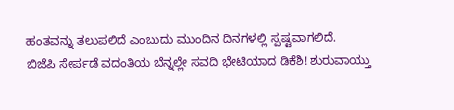ಹಂತವನ್ನು ತಲುಪಲಿದೆ ಎಂಬುದು ಮುಂದಿನ ದಿನಗಳಲ್ಲಿ ಸ್ಪಷ್ಟವಾಗಲಿದೆ.
ಬಿಜೆಪಿ ಸೇರ್ಪಡೆ ವದಂತಿಯ ಬೆನ್ನಲ್ಲೇ ಸವದಿ ಭೇಟಿಯಾದ ಡಿಕೆಶಿ! ಶುರುವಾಯ್ತು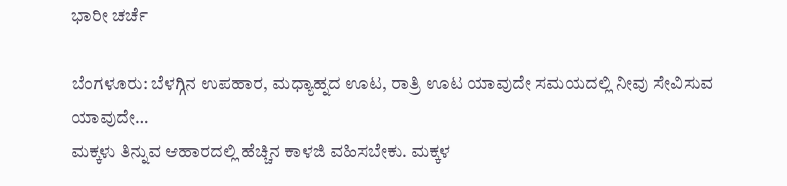ಭಾರೀ ಚರ್ಚೆ

ಬೆಂಗಳೂರು: ಬೆಳಗ್ಗಿನ ಉಪಹಾರ, ಮಧ್ಯಾಹ್ನದ ಊಟ, ರಾತ್ರಿ ಊಟ ಯಾವುದೇ ಸಮಯದಲ್ಲಿ ನೀವು ಸೇವಿಸುವ ಯಾವುದೇ…
ಮಕ್ಕಳು ತಿನ್ನುವ ಆಹಾರದಲ್ಲಿ ಹೆಚ್ಚಿನ ಕಾಳಜಿ ವಹಿಸಬೇಕು. ಮಕ್ಕಳ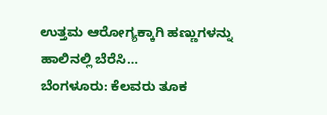ಉತ್ತಮ ಆರೋಗ್ಯಕ್ಕಾಗಿ ಹಣ್ಣುಗಳನ್ನು ಹಾಲಿನಲ್ಲಿ ಬೆರೆಸಿ…
ಬೆಂಗಳೂರು: ಕೆಲವರು ತೂಕ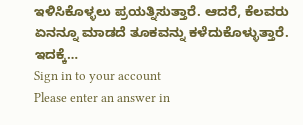ಇಳಿಸಿಕೊಳ್ಳಲು ಪ್ರಯತ್ನಿಸುತ್ತಾರೆ. ಆದರೆ, ಕೆಲವರು ಏನನ್ನೂ ಮಾಡದೆ ತೂಕವನ್ನು ಕಳೆದುಕೊಳ್ಳುತ್ತಾರೆ. ಇದಕ್ಕೆ…
Sign in to your account
Please enter an answer in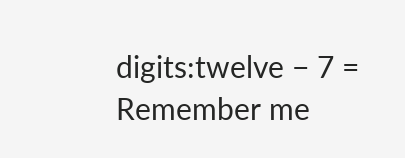digits:twelve − 7 =
Remember me